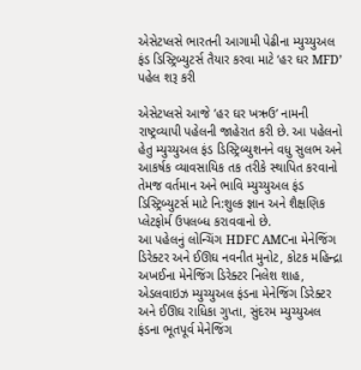એસેટપ્લસે ભારતની આગામી પેઢીના મ્યુચ્યુઅલ ફંડ ડિસ્ટ્રિબ્યુટર્સ તૈયાર કરવા માટે ‘હર ઘર MFD’ પહેલ શરૂ કરી

એસેટપ્લસે આજે ’હર ઘર ખઋઉ’ નામની રાષ્ટ્રવ્યાપી પહેલની જાહેરાત કરી છે. આ પહેલનો હેતુ મ્યુચ્યુઅલ ફંડ ડિસ્ટ્રિબ્યુશનને વધુ સુલભ અને આકર્ષક વ્યાવસાયિક તક તરીકે સ્થાપિત કરવાનો તેમજ વર્તમાન અને ભાવિ મ્યુચ્યુઅલ ફંડ ડિસ્ટ્રિબ્યુટર્સ માટે નિ:શુલ્ક જ્ઞાન અને શૈક્ષણિક પ્લેટફોર્મ ઉપલબ્ધ કરાવવાનો છે.
આ પહેલનું લોન્ચિંગ HDFC AMCના મેનેજિંગ ડિરેક્ટર અને ઈઊઘ નવનીત મુનોટ, કોટક મહિન્દ્રા અખઈના મેનેજિંગ ડિરેક્ટર નિલેશ શાહ, એડલવાઇઝ મ્યુચ્યુઅલ ફંડના મેનેજિંગ ડિરેક્ટર અને ઈઊઘ રાધિકા ગુપ્તા, સુંદરમ મ્યુચ્યુઅલ ફંડના ભૂતપૂર્વ મેનેજિંગ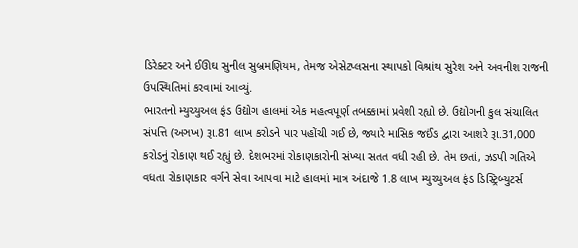ડિરેક્ટર અને ઈઊઘ સુનીલ સુબ્રમણિયમ, તેમજ એસેટપ્લસના સ્થાપકો વિશ્રાંથ સુરેશ અને અવનીશ રાજની ઉપસ્થિતિમાં કરવામાં આવ્યું.
ભારતનો મ્યુચ્યુઅલ ફંડ ઉદ્યોગ હાલમાં એક મહત્વપૂર્ણ તબક્કામાં પ્રવેશી રહ્યો છે. ઉદ્યોગની કુલ સંચાલિત સંપત્તિ (અઞખ) રૂા.81 લાખ કરોડને પાર પહોંચી ગઈ છે, જ્યારે માસિક જઈંઙ દ્વારા આશરે રૂા.31,000 કરોડનું રોકાણ થઈ રહ્યું છે. દેશભરમાં રોકાણકારોની સંખ્યા સતત વધી રહી છે. તેમ છતાં, ઝડપી ગતિએ વધતા રોકાણકાર વર્ગને સેવા આપવા માટે હાલમાં માત્ર અંદાજે 1.8 લાખ મ્યુચ્યુઅલ ફંડ ડિસ્ટ્રિબ્યુટર્સ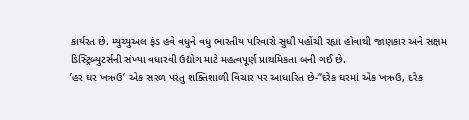કાર્યરત છે. મ્યુચ્યુઅલ ફંડ હવે વધુને વધુ ભારતીય પરિવારો સુધી પહોંચી રહ્યા હોવાથી જાણકાર અને સક્ષમ ડિસ્ટ્રિબ્યુટર્સની સંખ્યા વધારવી ઉદ્યોગ માટે મહત્વપૂર્ણ પ્રાથમિકતા બની ગઈ છે.
’હર ઘર ખઋઉ’ એક સરળ પરંતુ શક્તિશાળી વિચાર પર આધારિત છે-“દરેક ઘરમાં એક ખઋઉ, દરેક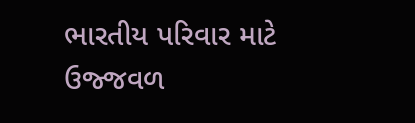ભારતીય પરિવાર માટે ઉજ્જવળ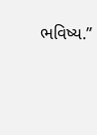ભવિષ્ય.”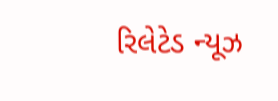રિલેટેડ ન્યૂઝ